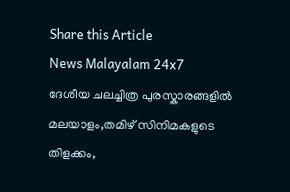Share this Article
News Malayalam 24x7
ദേശീയ ചലച്ചിത്ര പുരസ്കാരങ്ങളിൽ മലയാളം,തമിഴ് സിനിമകളുടെ തിളക്കം,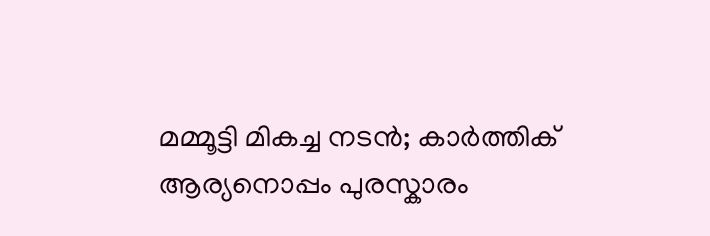മമ്മൂട്ടി മികച്ച നടൻ; കാർത്തിക് ആര്യനൊപ്പം പുരസ്കാരം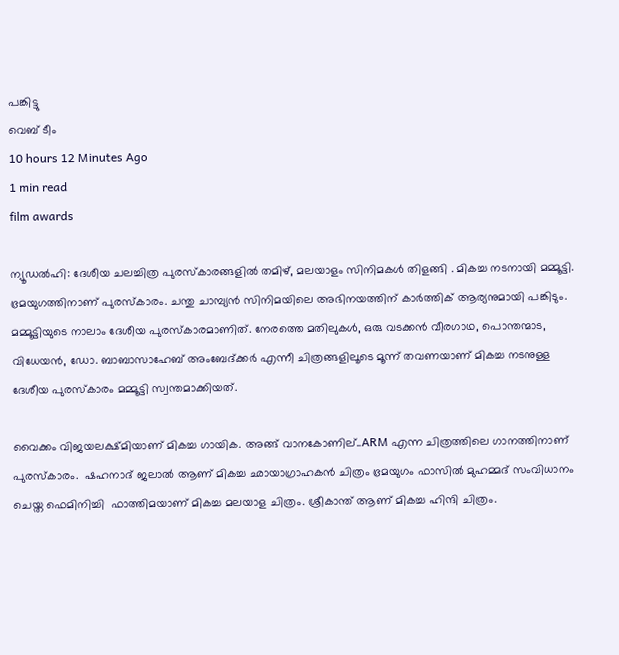പങ്കിട്ടു
വെബ് ടീം
10 hours 12 Minutes Ago
1 min read
film awards

ന്യൂഡൽഹി: ദേശീയ ചലച്ചിത്ര പുരസ്‌കാരങ്ങളിൽ തമിഴ്, മലയാളം സിനിമകൾ തിളങ്ങി . മികച്ച നടനായി മമ്മൂട്ടി. ഭ്രമയുഗത്തിനാണ് പുരസ്കാരം. ചന്തു ചാമ്പ്യൻ സിനിമയിലെ അഭിനയത്തിന് കാർത്തിക് ആര്യനുമായി പങ്കിടും. മമ്മൂട്ടിയുടെ നാലാം ദേശീയ പുരസ്കാരമാണിത്. നേരത്തെ മതിലുകൾ, ഒരു വടക്കൻ വീരഗാഥ, പൊന്തന്മാട, വിധേയൻ, ഡോ. ബാബാസാഹേബ് അംബേദ്ക്കർ എന്നീ ചിത്രങ്ങളിലൂടെ മൂന്ന് തവണയാണ് മികച്ച നടനുള്ള ദേശീയ പുരസ്കാരം മമ്മൂട്ടി സ്വന്തമാക്കിയത്.

വൈക്കം വിജയലക്ഷ്മിയാണ് മികച്ച ഗായിക. അങ്ങ് വാനകോണില്..ARM എന്ന ചിത്രത്തിലെ ഗാനത്തിനാണ് പുരസ്‌കാരം.  ഷഹനാദ് ജലാൽ ആണ് മികച്ച ഛായാഗ്രാഹകൻ ചിത്രം ഭ്രമയുഗം ഫാസിൽ മുഹമ്മദ് സംവിധാനം ചെയ്ത ഫെമിനിച്ചി  ഫാത്തിമയാണ് മികച്ച മലയാള ചിത്രം. ശ്രീകാന്ത് ആണ് മികച്ച ഹിന്ദി ചിത്രം.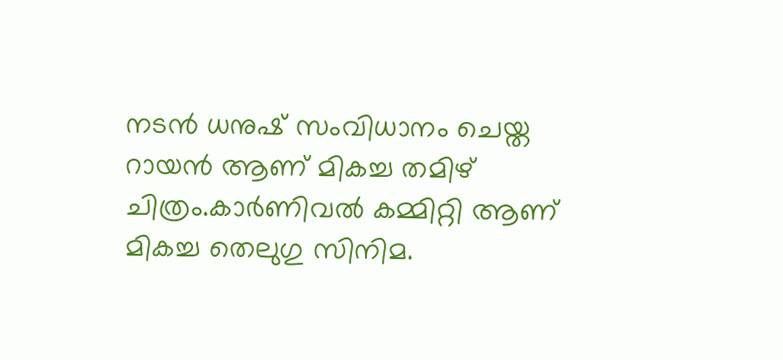നടൻ ധനുഷ് സംവിധാനം ചെയ്ത  റായൻ ആണ് മികച്ച തമിഴ് ചിത്രം.കാർണിവൽ കമ്മിറ്റി ആണ് മികച്ച തെലുഗു സിനിമ.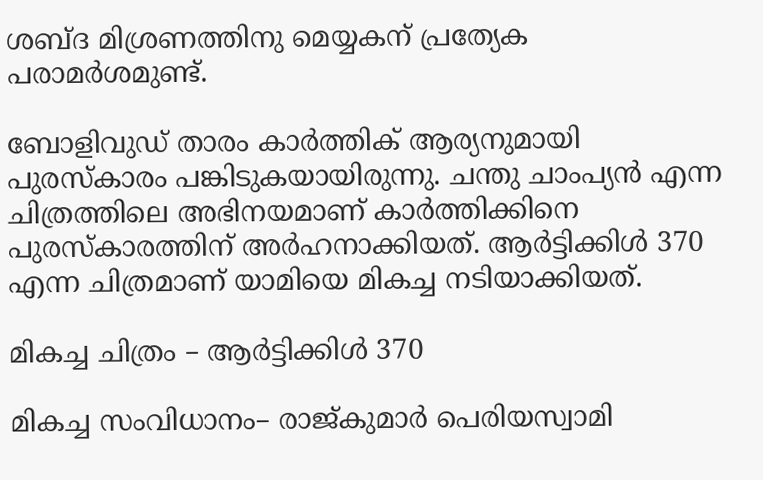ശബ്ദ മിശ്രണത്തിനു മെയ്യകന് പ്രത്യേക പരാമർശമുണ്ട്.

ബോളിവുഡ് താരം കാർത്തിക് ആര്യനുമായി പുരസ്കാരം പങ്കിടുകയായിരുന്നു. ചന്തു ചാംപ്യൻ എന്ന ചിത്രത്തിലെ അഭിനയമാണ് കാർത്തിക്കിനെ പുരസ്കാരത്തിന് അർഹനാക്കിയത്. ആർട്ടിക്കിൾ 370 എന്ന ചിത്രമാണ് യാമിയെ മികച്ച നടിയാക്കിയത്.

മികച്ച ചിത്രം – ആർട്ടിക്കിൾ 370

മികച്ച സംവിധാനം– രാജ്കുമാർ പെരിയസ്വാമി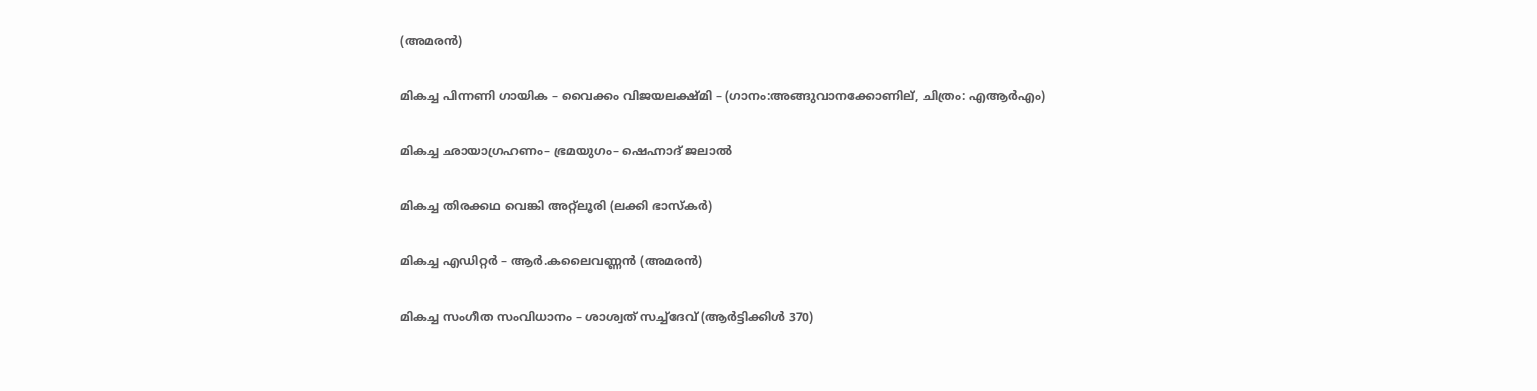(അമരൻ)

മികച്ച പിന്നണി ഗായിക – വൈക്കം വിജയലക്ഷ്മി – (ഗാനം:അങ്ങുവാനക്കോണില്, ചിത്രം: എആർഎം)

മികച്ച ഛായാഗ്രഹണം– ഭ്രമയുഗം– ഷെഹ്നാദ് ജലാൽ

മികച്ച തിരക്കഥ വെങ്കി അറ്റ്ലൂരി (ലക്കി ഭാസ്കർ)

മികച്ച എഡിറ്റർ – ആർ.കലൈവണ്ണൻ (അമരൻ)

മികച്ച സംഗീത സംവിധാനം – ശാശ്വത് സച്ച്ദേവ് (ആർട്ടിക്കിൾ 370)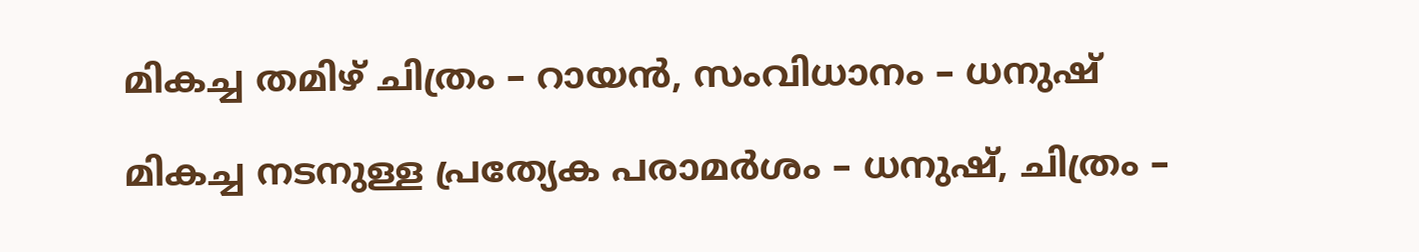മികച്ച തമിഴ് ചിത്രം – റായൻ, സംവിധാനം – ധനുഷ്

മികച്ച നടനുള്ള പ്രത്യേക പരാമർശം – ധനുഷ്, ചിത്രം –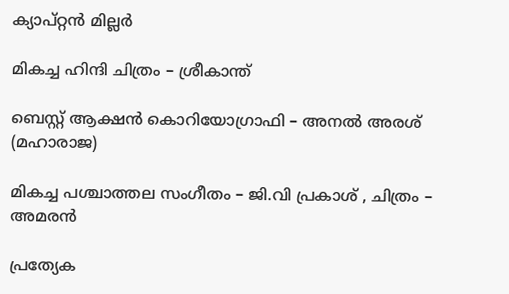ക്യാപ്റ്റൻ മില്ലർ

മികച്ച ഹിന്ദി ചിത്രം – ശ്രീകാന്ത്

ബെസ്റ്റ് ആക്ഷൻ കൊറിയോഗ്രാഫി – അനൽ അരശ് (മഹാരാജ)

മികച്ച പശ്ചാത്തല സംഗീതം – ജി.വി പ്രകാശ് , ചിത്രം – അമരൻ

പ്രത്യേക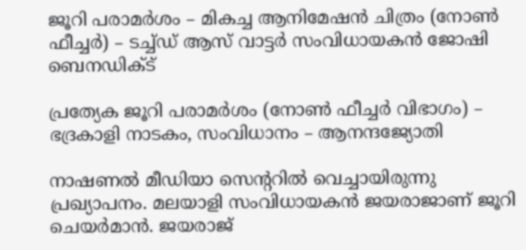ജൂറി പരാമർശം – മികച്ച ആനിമേഷൻ ചിത്രം (നോൺ ഫീച്ചർ) – ടച്ച്ഡ് ആസ് വാട്ടർ സംവിധായകൻ ജോഷി ബെനഡിക്ട്

പ്രത്യേക ജൂറി പരാമർശം (നോൺ ഫീച്ചർ വിഭാഗം) – ഭദ്രകാളി നാടകം, സംവിധാനം – ആനന്ദജ്യോതി

നാഷണല്‍ മീഡിയാ സെന്ററില്‍ വെച്ചായിരുന്നു പ്രഖ്യാപനം. മലയാളി സംവിധായകന്‍ ജയരാജാണ് ജൂറി ചെയര്‍മാന്‍. ജയരാജ്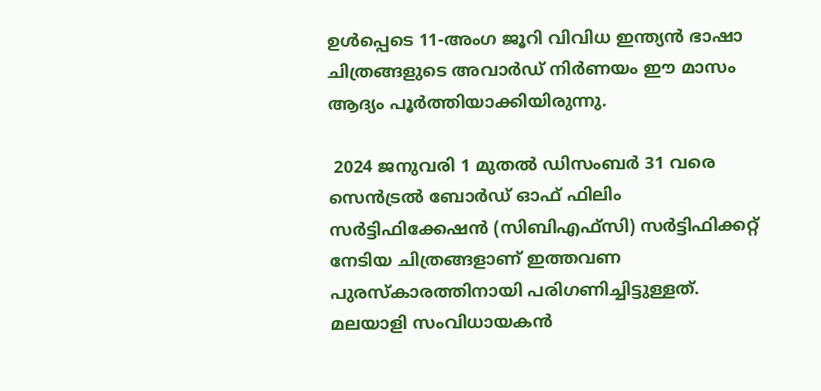ഉള്‍പ്പെടെ 11-അംഗ ജൂറി വിവിധ ഇന്ത്യന്‍ ഭാഷാ ചിത്രങ്ങളുടെ അവാര്‍ഡ് നിര്‍ണയം ഈ മാസം ആദ്യം പൂര്‍ത്തിയാക്കിയിരുന്നു.

 2024 ജനുവരി 1 മുതൽ ഡിസംബർ 31 വരെ സെൻട്രൽ ബോർഡ് ഓഫ് ഫിലിം സർട്ടിഫിക്കേഷൻ (സിബിഎഫ്‌സി) സർട്ടിഫിക്കറ്റ് നേടിയ ചിത്രങ്ങളാണ് ഇത്തവണ പുരസ്‌കാരത്തിനായി പരിഗണിച്ചിട്ടുള്ളത്. മലയാളി സംവിധായകൻ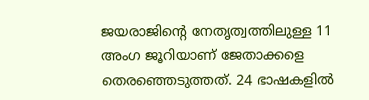ജയരാജിന്റെ നേതൃത്വത്തിലുള്ള 11 അംഗ ജൂറിയാണ് ജേതാക്കളെ തെരഞ്ഞെടുത്തത്. 24 ഭാഷകളിൽ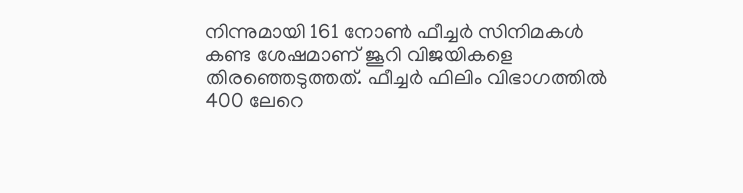നിന്നുമായി 161 നോൺ ഫീച്ചർ സിനിമകൾ കണ്ട ശേഷമാണ് ജൂറി വിജയികളെ തിരഞ്ഞെടുത്തത്. ഫീച്ചർ ഫിലിം വിഭാഗത്തിൽ 400 ലേറെ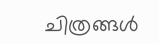ചിത്രങ്ങൾ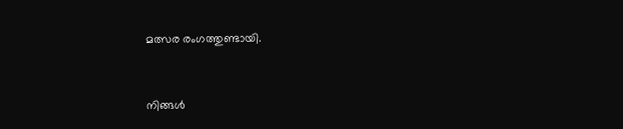മത്സര രംഗത്തുണ്ടായി.


നിങ്ങൾ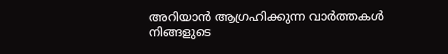അറിയാൻ ആഗ്രഹിക്കുന്ന വാർത്തകൾ നിങ്ങളുടെ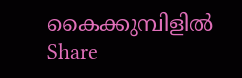കൈക്കുമ്പിളിൽ
Share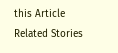this Article
Related Stories